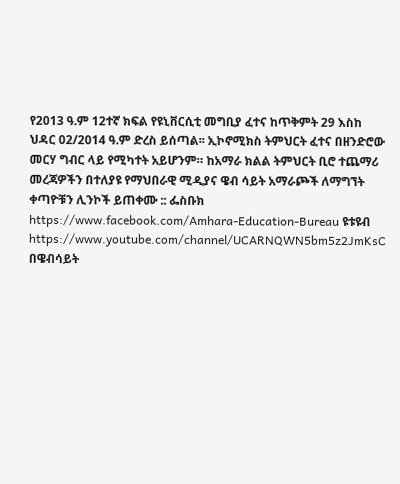የ2013 ዓ.ም 12ተኛ ክፍል የዩኒቨርሲቲ መግቢያ ፈተና ከጥቅምት 29 እስከ ህዳር 02/2014 ዓ.ም ድረስ ይሰጣል፡፡ ኢኮኖሚክስ ትምህርት ፈተና በዘንድሮው መርሃ ግብር ላይ የሚካተት አይሆንም። ከአማራ ክልል ትምህርት ቢሮ ተጨማሪ መረጃዎችን በተለያዩ የማህበራዊ ሚዲያና ዌብ ሳይት አማራጮች ለማግኘት ቀጣዮቹን ሊንኮች ይጠቀሙ :: ፌስቡክ https://www.facebook.com/Amhara-Education-Bureau ዩቱዩብ https://www.youtube.com/channel/UCARNQWN5bm5z2JmKsC በዌብሳይት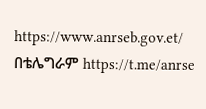https://www.anrseb.gov.et/ በቴሌግራም https://t.me/anrse